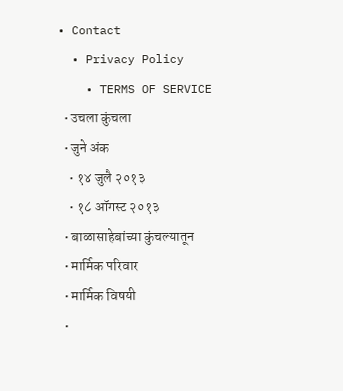• Contact
  • Privacy Policy
    • TERMS OF SERVICE
  • उचला कुंचला
  • जुने अंक
    • १४ जुलै २०१३
    • १८ ऑगस्ट २०१३
  • बाळासाहेबांच्या कुंचल्यातून
  • मार्मिक परिवार
  • मार्मिक विषयी
  •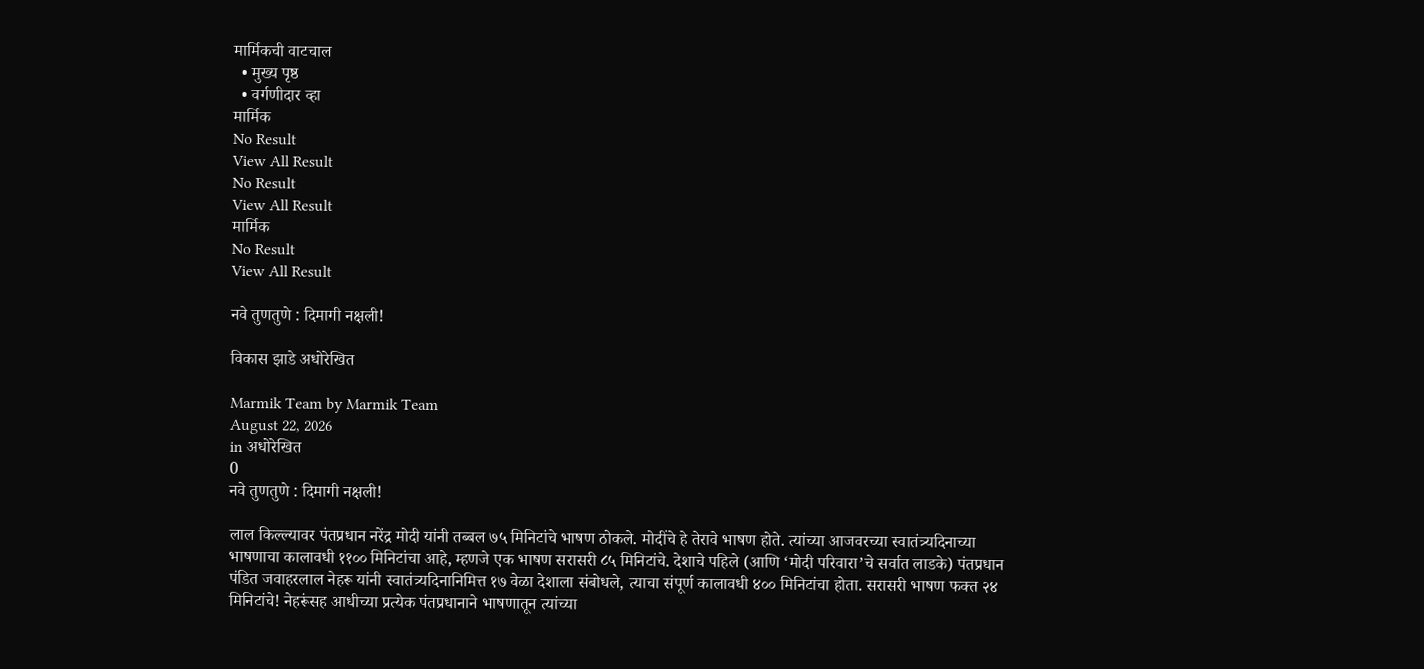मार्मिकची वाटचाल
  • मुख्य पृष्ठ
  • वर्गणीदार व्हा
मार्मिक
No Result
View All Result
No Result
View All Result
मार्मिक
No Result
View All Result

नवे तुणतुणे : दिमागी नक्षली!

विकास झाडे अधोरेखित

Marmik Team by Marmik Team
August 22, 2026
in अधोरेखित
0
नवे तुणतुणे : दिमागी नक्षली!

लाल किल्ल्यावर पंतप्रधान नरेंद्र मोदी यांनी तब्बल ७५ मिनिटांचे भाषण ठोकले. मोदींचे हे तेरावे भाषण होते. त्यांच्या आजवरच्या स्वातंत्र्यदिनाच्या भाषणाचा कालावधी ११०० मिनिटांचा आहे, म्हणजे एक भाषण सरासरी ८५ मिनिटांचे. देशाचे पहिले (आणि ‘मोदी परिवारा’चे सर्वात लाडके) पंतप्रधान पंडित जवाहरलाल नेहरू यांनी स्वातंत्र्यदिनानिमित्त १७ वेळा देशाला संबोधले, त्याचा संपूर्ण कालावधी ४०० मिनिटांचा होता. सरासरी भाषण फक्त २४ मिनिटांचे! नेहरूंसह आधीच्या प्रत्येक पंतप्रधानाने भाषणातून त्यांच्या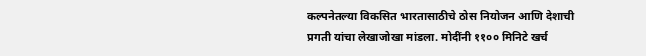कल्पनेतल्या विकसित भारतासाठीचे ठोस नियोजन आणि देशाची प्रगती यांचा लेखाजोखा मांडला. मोदींनी ११०० मिनिटे खर्च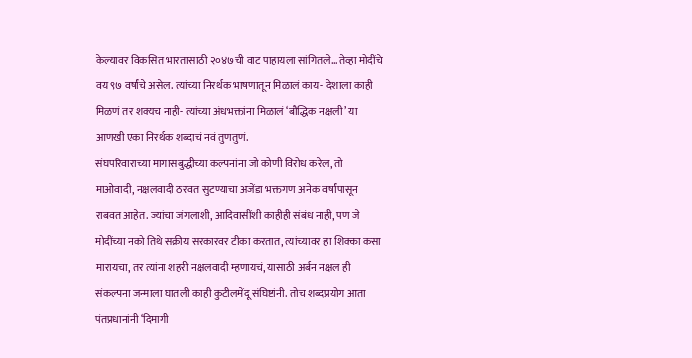केल्यावर विकसित भारतासाठी २०४७ची वाट पाहायला सांगितले… तेव्हा मोदींचे वय ९७ वर्षांचे असेल. त्यांच्या निरर्थक भाषणातून मिळालं काय- देशाला काही मिळणं तर शक्यच नाही- त्यांच्या अंधभक्तांना मिळालं ‘बौद्धिक नक्षली’ या आणखी एका निरर्थक शब्दाचं नवं तुणतुणं.
संघपरिवाराच्या मागासबुद्धीच्या कल्पनांना जो कोणी विरोध करेल, तो माओवादी, नक्षलवादी ठरवत सुटण्याचा अजेंडा भक्तगण अनेक वर्षांपासून राबवत आहेत. ज्यांचा जंगलाशी, आदिवासींशी काहीही संबंध नाही, पण जे मोदींच्या नको तिथे सक्रीय सरकारवर टीका करतात, त्यांच्यावर हा शिक्का कसा मारायचा, तर त्यांना शहरी नक्षलवादी म्हणायचं, यासाठी अर्बन नक्षल ही संकल्पना जन्माला घातली काही कुटीलमेंदू संघिष्टांनी. तोच शब्दप्रयोग आता पंतप्रधानांनी ‘दिमागी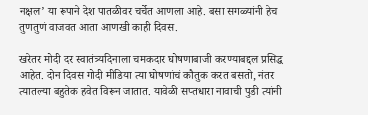नक्षल’ या रूपाने देश पातळीवर चर्चेत आणला आहे. बसा सगळ्यांनी हेच तुणतुणं वाजवत आता आणखी काही दिवस.

खरेतर मोदी दर स्वातंत्र्यदिनाला चमकदार घोषणाबाजी करण्याबद्दल प्रसिद्ध आहेत. दोन दिवस गोदी मीडिया त्या घोषणांचं कौतुक करत बसतो, नंतर त्यातल्या बहुतेक हवेत विरून जातात. यावेळी सप्तधारा नावाची पुडी त्यांनी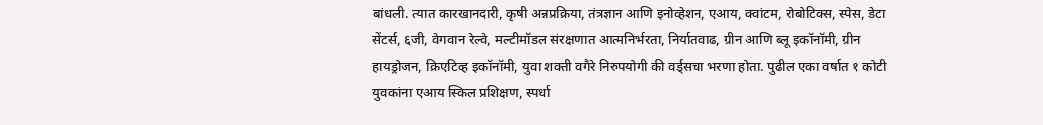बांधली. त्यात कारखानदारी, कृषी अन्नप्रक्रिया, तंत्रज्ञान आणि इनोव्हेशन, एआय, क्वांटम, रोबोटिक्स, स्पेस, डेटा सेंटर्स, ६जी, वेगवान रेल्वे, मल्टीमॉडल संरक्षणात आत्मनिर्भरता, निर्यातवाढ, ग्रीन आणि ब्लू इकॉनॉमी, ग्रीन हायड्रोजन, क्रिएटिव्ह इकॉनॉमी, युवा शक्ती वगैरे निरुपयोगी की वर्ड्सचा भरणा होता. पुढील एका वर्षात १ कोटी युवकांना एआय स्किल प्रशिक्षण, स्पर्धा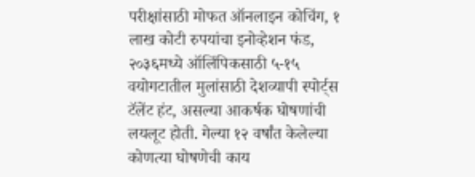परीक्षांसाठी मोफत ऑनलाइन कोचिंग, १ लाख कोटी रुपयांचा इनोव्हेशन फंड, २०३६मध्ये ऑलिंपिकसाठी ५-१५ वयोगटातील मुलांसाठी देशव्यापी स्पोर्ट्स टॅलेंट हंट, असल्या आकर्षक घोषणांची लयलूट होती. गेल्या १२ वर्षांत केलेल्या कोणत्या घोषणेची काय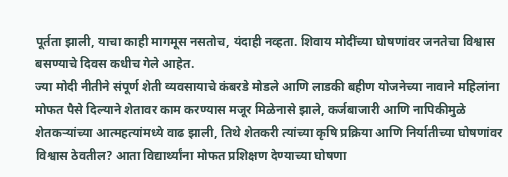पूर्तता झाली, याचा काही मागमूस नसतोच, यंदाही नव्हता. शिवाय मोदींच्या घोषणांवर जनतेचा विश्वास बसण्याचे दिवस कधीच गेले आहेत.
ज्या मोदी नीतीने संपूर्ण शेती व्यवसायाचे कंबरडे मोडले आणि लाडकी बहीण योजनेच्या नावाने महिलांना मोफत पैसे दिल्याने शेतावर काम करण्यास मजूर मिळेनासे झाले, कर्जबाजारी आणि नापिकीमुळे शेतकर्‍यांच्या आत्महत्यांमध्ये वाढ झाली, तिथे शेतकरी त्यांच्या कृषि प्रक्रिया आणि निर्यातीच्या घोषणांवर विश्वास ठेवतील? आता विद्यार्थ्यांना मोफत प्रशिक्षण देण्याच्या घोषणा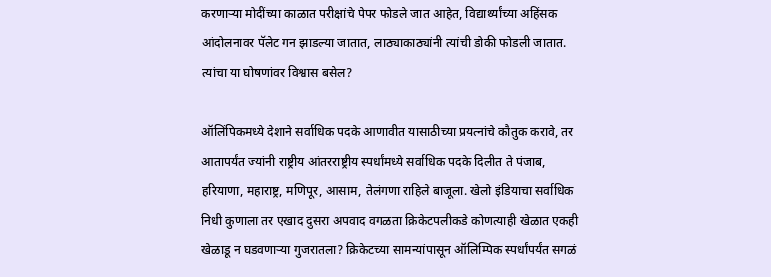करणार्‍या मोदींच्या काळात परीक्षांचे पेपर फोडले जात आहेत, विद्यार्थ्यांच्या अहिंसक आंदोलनावर पॅलेट गन झाडल्या जातात, लाठ्याकाठ्यांनी त्यांची डोकी फोडली जातात. त्यांचा या घोषणांवर विश्वास बसेल?

ऑलिंपिकमध्ये देशाने सर्वाधिक पदके आणावीत यासाठीच्या प्रयत्नांचे कौतुक करावे, तर आतापर्यंत ज्यांनी राष्ट्रीय आंतरराष्ट्रीय स्पर्धांमध्ये सर्वाधिक पदके दिलीत ते पंजाब, हरियाणा, महाराष्ट्र, मणिपूर, आसाम, तेलंगणा राहिले बाजूला. खेलो इंडियाचा सर्वाधिक निधी कुणाला तर एखाद दुसरा अपवाद वगळता क्रिकेटपलीकडे कोणत्याही खेळात एकही खेळाडू न घडवणार्‍या गुजरातला? क्रिकेटच्या सामन्यांपासून ऑलिम्पिक स्पर्धांपर्यंत सगळं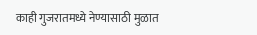काही गुजरातमध्ये नेण्यासाठी मुळात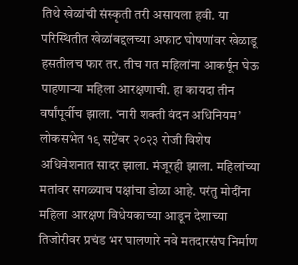तिथे खेळांची संस्कृती तरी असायला हवी. या परिस्थितीत खेळांबद्दलच्या अफाट घोषणांवर खेळाडू हसतीलच फार तर. तीच गत महिलांना आकर्षून घेऊ पाहणार्‍या महिला आरक्षणाची. हा कायदा तीन वर्षांपूर्वीच झाला. ‘नारी शक्ती वंदन अधिनियम’ लोकसभेत १९ सप्टेंबर २०२३ रोजी विशेष अधिवेशनात सादर झाला. मंजूरही झाला. महिलांच्या मतांवर सगळ्याच पक्षांचा डोळा आहे. परंतु मोदींना महिला आरक्षण विधेयकाच्या आडून देशाच्या तिजोरीवर प्रचंड भर घालणारे नवे मतदारसंघ निर्माण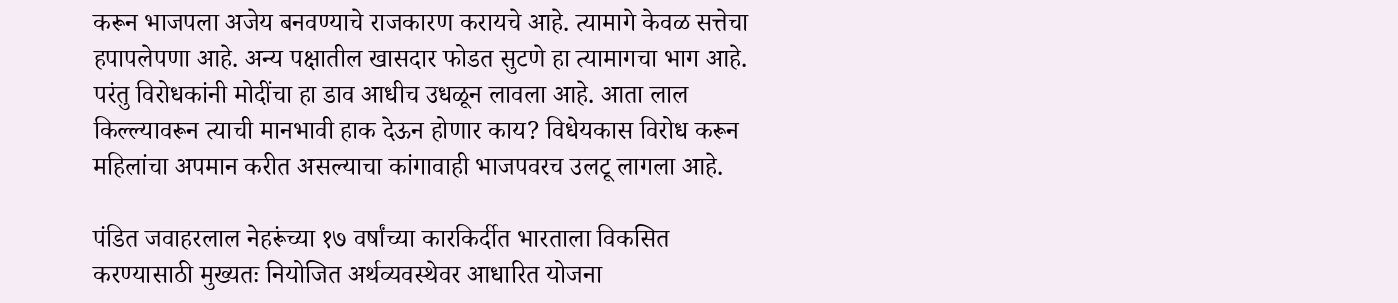करून भाजपला अजेय बनवण्याचे राजकारण करायचे आहे. त्यामागे केवळ सत्तेचा हपापलेपणा आहे. अन्य पक्षातील खासदार फोडत सुटणे हा त्यामागचा भाग आहे. परंतु विरोधकांनी मोदींचा हा डाव आधीच उधळून लावला आहे. आता लाल किल्ल्यावरून त्याची मानभावी हाक देऊन होणार काय? विधेयकास विरोध करून महिलांचा अपमान करीत असल्याचा कांगावाही भाजपवरच उलटू लागला आहे.

पंडित जवाहरलाल नेहरूंच्या १७ वर्षांच्या कारकिर्दीत भारताला विकसित करण्यासाठी मुख्यतः नियोजित अर्थव्यवस्थेवर आधारित योजना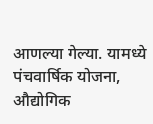आणल्या गेल्या. यामध्ये पंचवार्षिक योजना, औद्योगिक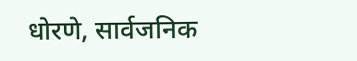धोरणे, सार्वजनिक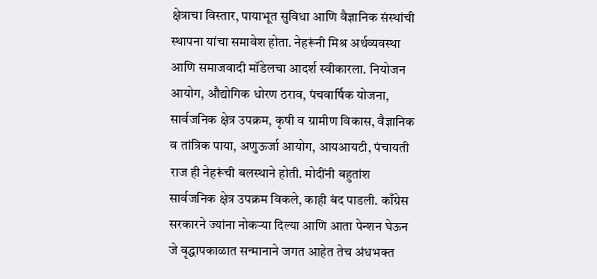क्षेत्राचा विस्तार, पायाभूत सुविधा आणि वैज्ञानिक संस्थांची स्थापना यांचा समावेश होता. नेहरूंनी मिश्र अर्थव्यवस्था आणि समाजवादी मॉडेलचा आदर्श स्वीकारला. नियोजन आयोग, औद्योगिक धोरण ठराव, पंचवार्षिक योजना, सार्वजनिक क्षेत्र उपक्रम, कृषी व ग्रामीण विकास, वैज्ञानिक व तांत्रिक पाया, अणुऊर्जा आयोग, आयआयटी, पंचायती राज ही नेहरूंची बलस्थाने होती. मोदींनी बहुतांश सार्वजनिक क्षेत्र उपक्रम विकले, काही बंद पाडली. काँग्रेस सरकारने ज्यांना नोकर्‍या दिल्या आणि आता पेन्शन घेऊन जे वृद्धापकाळात सन्मानाने जगत आहेत तेच अंधभक्त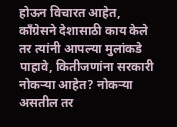होऊन विचारत आहेत, काँग्रेसने देशासाठी काय केले तर त्यांनी आपल्या मुलांकडे पाहावे, कितीजणांना सरकारी नोकर्‍या आहेत? नोकर्‍या असतील तर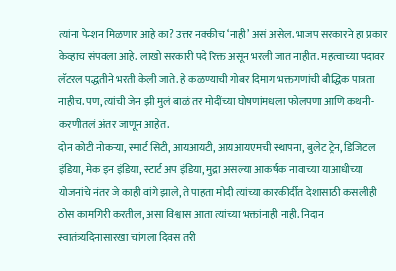त्यांना पेन्शन मिळणार आहे का? उत्तर नक्कीच ‘नाही’ असं असेल. भाजप सरकारने हा प्रकार केव्हाच संपवला आहे. लाखो सरकारी पदे रिक्त असून भरली जात नाहीत. महत्वाच्या पदावर लॅटरल पद्धतीने भरती केली जाते. हे कळण्याची गोबर दिमाग भक्तगणांची बौद्धिक पात्रता नाहीच. पण, त्यांची जेन झी मुलं बाळं तर मोदींच्या घोषणांमधला फोलपणा आणि कथनी-करणीतलं अंतर जाणून आहेत.
दोन कोटी नोकर्‍या, स्मार्ट सिटी, आयआयटी, आयआयएमची स्थापना, बुलेट ट्रेन, डिजिटल इंडिया, मेक इन इंडिया, स्टार्ट अप इंडिया, मुद्रा असल्या आकर्षक नावाच्या याआधीच्या योजनांचे नंतर जे काही वांगे झाले, ते पाहता मोदी त्यांच्या कारकीर्दीत देशासाठी कसलीही ठोस कामगिरी करतील, असा विश्वास आता त्यांच्या भक्तांनाही नाही. निदान स्वातंत्र्यदिनासारखा चांगला दिवस तरी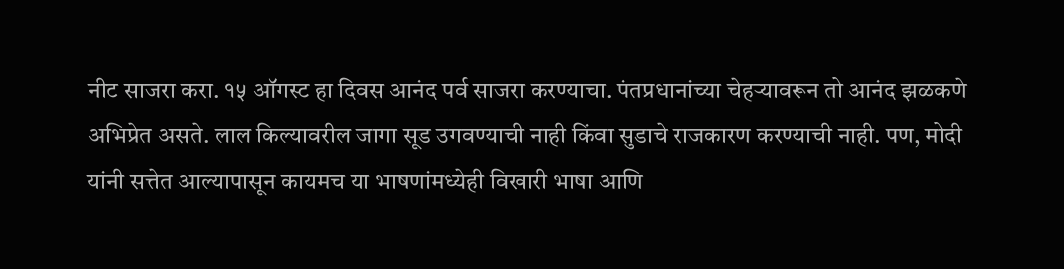नीट साजरा करा. १५ ऑगस्ट हा दिवस आनंद पर्व साजरा करण्याचा. पंतप्रधानांच्या चेहर्‍यावरून तो आनंद झळकणे अभिप्रेत असते. लाल किल्यावरील जागा सूड उगवण्याची नाही किंवा सुडाचे राजकारण करण्याची नाही. पण, मोदी यांनी सत्तेत आल्यापासून कायमच या भाषणांमध्येही विखारी भाषा आणि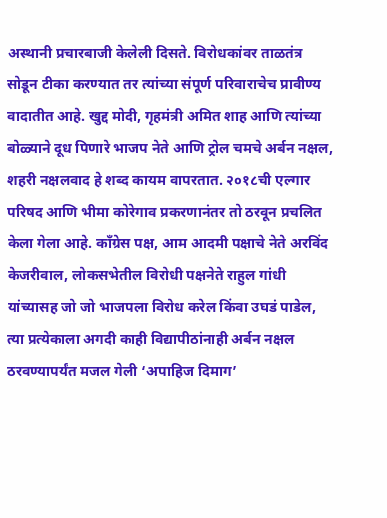अस्थानी प्रचारबाजी केलेली दिसते. विरोधकांवर ताळतंत्र सोडून टीका करण्यात तर त्यांच्या संपूर्ण परिवाराचेच प्रावीण्य वादातीत आहे. खुद्द मोदी, गृहमंत्री अमित शाह आणि त्यांच्या बोळ्याने दूध पिणारे भाजप नेते आणि ट्रोल चमचे अर्बन नक्षल, शहरी नक्षलवाद हे शब्द कायम वापरतात. २०१८ची एल्गार परिषद आणि भीमा कोरेगाव प्रकरणानंतर तो ठरवून प्रचलित केला गेला आहे. काँग्रेस पक्ष, आम आदमी पक्षाचे नेते अरविंद केजरीवाल, लोकसभेतील विरोधी पक्षनेते राहुल गांधी यांच्यासह जो जो भाजपला विरोध करेल किंवा उघडं पाडेल, त्या प्रत्येकाला अगदी काही विद्यापीठांनाही अर्बन नक्षल ठरवण्यापर्यंत मजल गेली ‘अपाहिज दिमाग’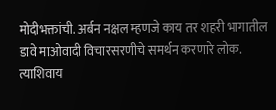मोदीभक्तांची. अर्बन नक्षल म्हणजे काय तर शहरी भागातील डावे माओवादी विचारसरणीचे समर्थन करणारे लोक. त्याशिवाय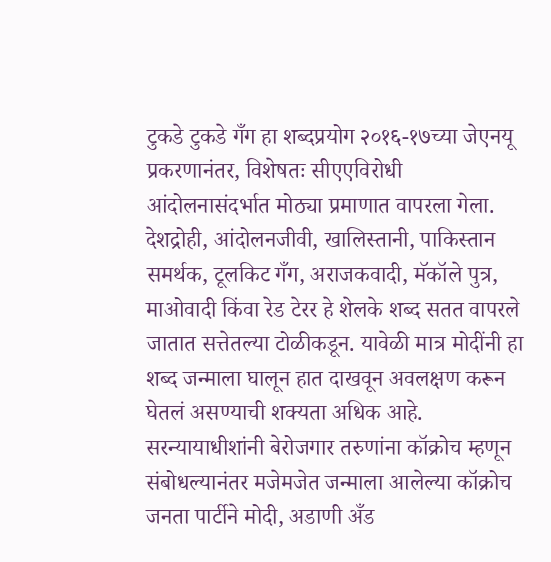टुकडे टुकडे गँग हा शब्दप्रयोग २०१६-१७च्या जेएनयू प्रकरणानंतर, विशेषतः सीएएविरोधी आंदोलनासंदर्भात मोठ्या प्रमाणात वापरला गेला. देशद्रोही, आंदोलनजीवी, खालिस्तानी, पाकिस्तान समर्थक, टूलकिट गँग, अराजकवादी, मॅकॉले पुत्र, माओवादी किंवा रेड टेरर हे शेलके शब्द सतत वापरले जातात सत्तेतल्या टोळीकडून. यावेळी मात्र मोदींनी हा शब्द जन्माला घालून हात दाखवून अवलक्षण करून घेतलं असण्याची शक्यता अधिक आहे. सरन्यायाधीशांनी बेरोजगार तरुणांना कॉक्रोच म्हणून संबोधल्यानंतर मजेमजेत जन्माला आलेल्या कॉक्रोच जनता पार्टीने मोदी, अडाणी अँड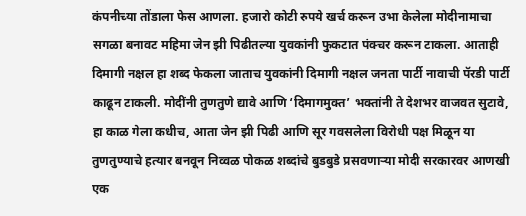कंपनीच्या तोंडाला फेस आणला. हजारो कोटी रुपये खर्च करून उभा केलेला मोदीनामाचा सगळा बनावट महिमा जेन झी पिढीतल्या युवकांनी फुकटात पंक्चर करून टाकला. आताही दिमागी नक्षल हा शब्द फेकला जाताच युवकांनी दिमागी नक्षल जनता पार्टी नावाची पॅरडी पार्टी काढून टाकली. मोदींनी तुणतुणे द्यावे आणि ‘दिमागमुक्त’ भक्तांनी ते देशभर वाजवत सुटावे, हा काळ गेला कधीच, आता जेन झी पिढी आणि सूर गवसलेला विरोधी पक्ष मिळून या तुणतुण्याचे हत्यार बनवून निव्वळ पोकळ शब्दांचे बुडबुडे प्रसवणार्‍या मोदी सरकारवर आणखी एक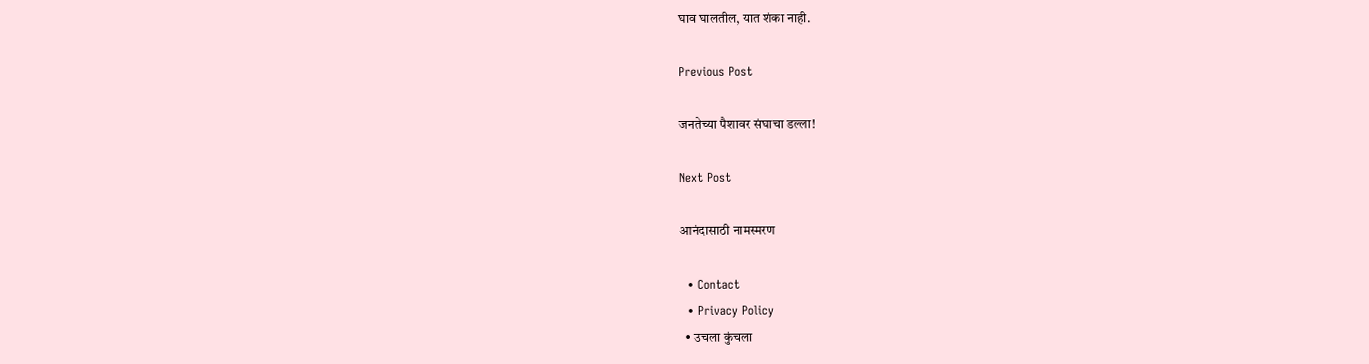घाव घालतील, यात शंका नाही.

Previous Post

जनतेच्या पैशावर संघाचा डल्ला!

Next Post

आनंदासाठी नामस्मरण

  • Contact
  • Privacy Policy
  • उचला कुंचला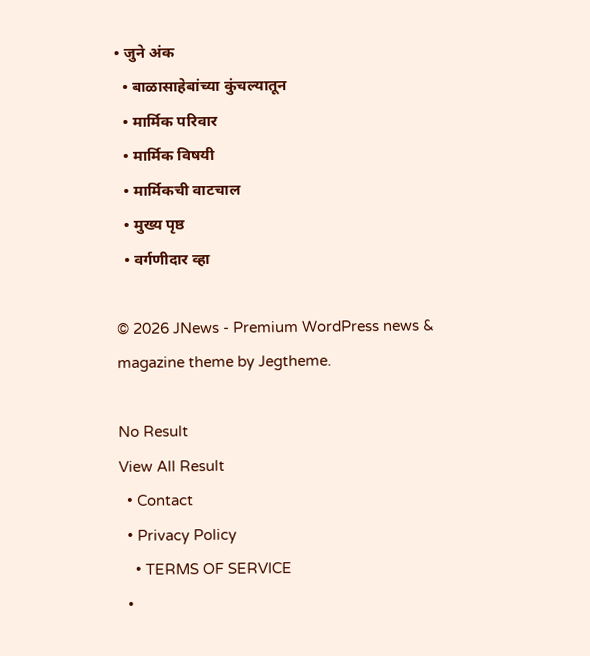• जुने अंक
  • बाळासाहेबांच्या कुंचल्यातून
  • मार्मिक परिवार
  • मार्मिक विषयी
  • मार्मिकची वाटचाल
  • मुख्य पृष्ठ
  • वर्गणीदार व्हा

© 2026 JNews - Premium WordPress news & magazine theme by Jegtheme.

No Result
View All Result
  • Contact
  • Privacy Policy
    • TERMS OF SERVICE
  •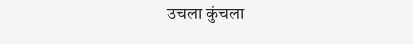उचला कुंचला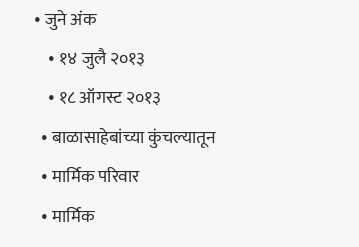• जुने अंक
    • १४ जुलै २०१३
    • १८ ऑगस्ट २०१३
  • बाळासाहेबांच्या कुंचल्यातून
  • मार्मिक परिवार
  • मार्मिक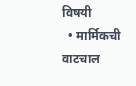विषयी
  • मार्मिकची वाटचाल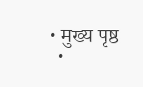• मुख्य पृष्ठ
  •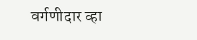वर्गणीदार व्हा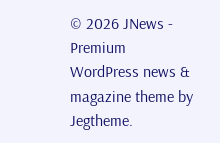© 2026 JNews - Premium WordPress news & magazine theme by Jegtheme.